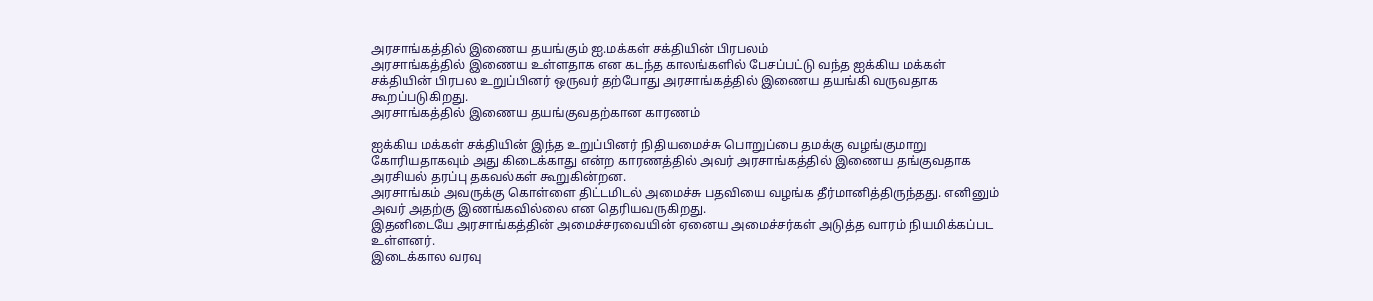அரசாங்கத்தில் இணைய தயங்கும் ஐ.மக்கள் சக்தியின் பிரபலம்
அரசாங்கத்தில் இணைய உள்ளதாக என கடந்த காலங்களில் பேசப்பட்டு வந்த ஐக்கிய மக்கள் சக்தியின் பிரபல உறுப்பினர் ஒருவர் தற்போது அரசாங்கத்தில் இணைய தயங்கி வருவதாக கூறப்படுகிறது.
அரசாங்கத்தில் இணைய தயங்குவதற்கான காரணம்

ஐக்கிய மக்கள் சக்தியின் இந்த உறுப்பினர் நிதியமைச்சு பொறுப்பை தமக்கு வழங்குமாறு கோரியதாகவும் அது கிடைக்காது என்ற காரணத்தில் அவர் அரசாங்கத்தில் இணைய தங்குவதாக அரசியல் தரப்பு தகவல்கள் கூறுகின்றன.
அரசாங்கம் அவருக்கு கொள்ளை திட்டமிடல் அமைச்சு பதவியை வழங்க தீர்மானித்திருந்தது. எனினும் அவர் அதற்கு இணங்கவில்லை என தெரியவருகிறது.
இதனிடையே அரசாங்கத்தின் அமைச்சரவையின் ஏனைய அமைச்சர்கள் அடுத்த வாரம் நியமிக்கப்பட உள்ளனர்.
இடைக்கால வரவு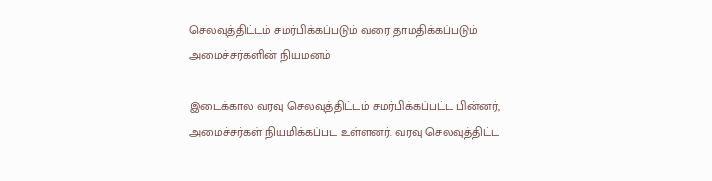செலவுத்திட்டம் சமர்பிக்கப்படும் வரை தாமதிக்கப்படும் அமைச்சர்களின் நியமனம்

இடைக்கால வரவு செலவுத்திட்டம் சமர்பிக்கப்பட்ட பின்னர், அமைச்சர்கள் நியமிக்கப்பட உள்ளனர். வரவு செலவுத்திட்ட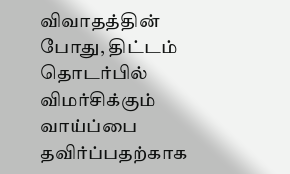விவாதத்தின் போது, திட்டம் தொடர்பில் விமர்சிக்கும் வாய்ப்பை தவிர்ப்பதற்காக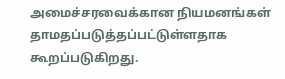அமைச்சரவைக்கான நியமனங்கள் தாமதப்படுத்தப்பட்டுள்ளதாக கூறப்படுகிறது.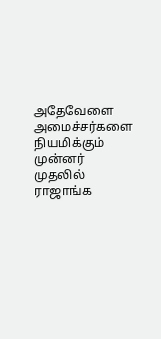அதேவேளை அமைச்சர்களை நியமிக்கும் முன்னர் முதலில் ராஜாங்க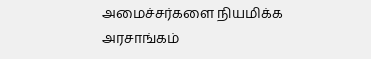அமைச்சர்களை நியமிக்க அரசாங்கம்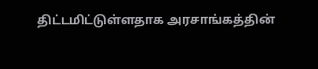திட்டமிட்டுள்ளதாக அரசாங்கத்தின்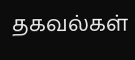தகவல்கள்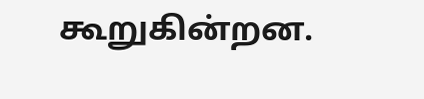கூறுகின்றன.